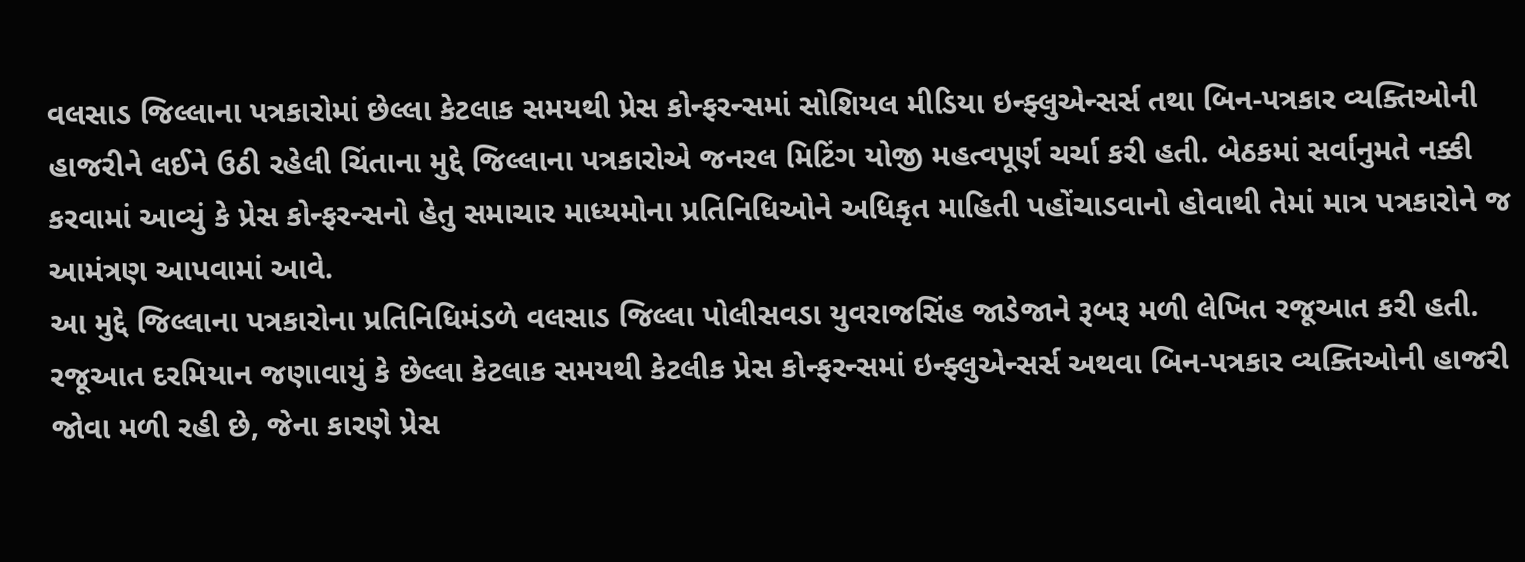વલસાડ જિલ્લાના પત્રકારોમાં છેલ્લા કેટલાક સમયથી પ્રેસ કોન્ફરન્સમાં સોશિયલ મીડિયા ઇન્ફ્લુએન્સર્સ તથા બિન-પત્રકાર વ્યક્તિઓની હાજરીને લઈને ઉઠી રહેલી ચિંતાના મુદ્દે જિલ્લાના પત્રકારોએ જનરલ મિટિંગ યોજી મહત્વપૂર્ણ ચર્ચા કરી હતી. બેઠકમાં સર્વાનુમતે નક્કી કરવામાં આવ્યું કે પ્રેસ કોન્ફરન્સનો હેતુ સમાચાર માધ્યમોના પ્રતિનિધિઓને અધિકૃત માહિતી પહોંચાડવાનો હોવાથી તેમાં માત્ર પત્રકારોને જ આમંત્રણ આપવામાં આવે.
આ મુદ્દે જિલ્લાના પત્રકારોના પ્રતિનિધિમંડળે વલસાડ જિલ્લા પોલીસવડા યુવરાજસિંહ જાડેજાને રૂબરૂ મળી લેખિત રજૂઆત કરી હતી. રજૂઆત દરમિયાન જણાવાયું કે છેલ્લા કેટલાક સમયથી કેટલીક પ્રેસ કોન્ફરન્સમાં ઇન્ફ્લુએન્સર્સ અથવા બિન-પત્રકાર વ્યક્તિઓની હાજરી જોવા મળી રહી છે, જેના કારણે પ્રેસ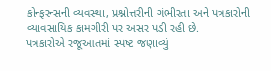કોન્ફરન્સની વ્યવસ્થા, પ્રશ્નોત્તરીની ગંભીરતા અને પત્રકારોની વ્યાવસાયિક કામગીરી પર અસર પડી રહી છે.
પત્રકારોએ રજૂઆતમાં સ્પષ્ટ જણાવ્યું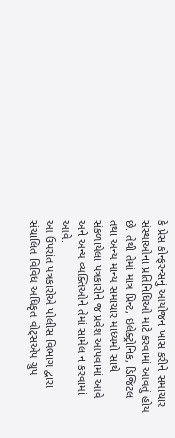કે પ્રેસ કોન્ફરન્સનું આયોજન ખાસ કરીને સમાચાર સંસ્થાઓના પ્રતિનિધિઓ માટે કરવામાં આવતું હોય છે. તેથી તેમાં માત્ર પ્રિન્ટ, ઇલેક્ટ્રોનિક, ડિજિટલ તથા અન્ય માન્ય સમાચાર માધ્યમો સાથે સંકળાયેલા પત્રકારોને જ પ્રવેશ આપવામાં આવે અને અન્ય વ્યક્તિઓને તેમાં સામેલ ન કરવામાં આવે.
આ ઉપરાંત પત્રકારોએ પોલીસ વિભાગ દ્વારા સંચાલિત વિવિધ અધિકૃત વોટ્સએપ ગ્રુપ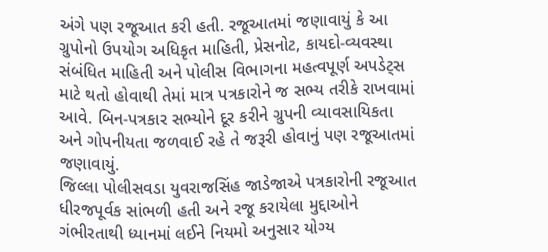અંગે પણ રજૂઆત કરી હતી. રજૂઆતમાં જણાવાયું કે આ ગ્રુપોનો ઉપયોગ અધિકૃત માહિતી, પ્રેસનોટ, કાયદો-વ્યવસ્થા સંબંધિત માહિતી અને પોલીસ વિભાગના મહત્વપૂર્ણ અપડેટ્સ માટે થતો હોવાથી તેમાં માત્ર પત્રકારોને જ સભ્ય તરીકે રાખવામાં આવે. બિન-પત્રકાર સભ્યોને દૂર કરીને ગ્રુપની વ્યાવસાયિકતા અને ગોપનીયતા જળવાઈ રહે તે જરૂરી હોવાનું પણ રજૂઆતમાં જણાવાયું.
જિલ્લા પોલીસવડા યુવરાજસિંહ જાડેજાએ પત્રકારોની રજૂઆત ધીરજપૂર્વક સાંભળી હતી અને રજૂ કરાયેલા મુદ્દાઓને ગંભીરતાથી ધ્યાનમાં લઈને નિયમો અનુસાર યોગ્ય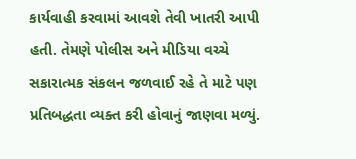કાર્યવાહી કરવામાં આવશે તેવી ખાતરી આપી હતી. તેમણે પોલીસ અને મીડિયા વચ્ચે સકારાત્મક સંકલન જળવાઈ રહે તે માટે પણ પ્રતિબદ્ધતા વ્યક્ત કરી હોવાનું જાણવા મળ્યું.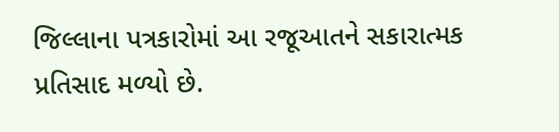જિલ્લાના પત્રકારોમાં આ રજૂઆતને સકારાત્મક પ્રતિસાદ મળ્યો છે.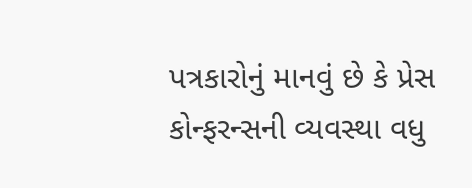પત્રકારોનું માનવું છે કે પ્રેસ કોન્ફરન્સની વ્યવસ્થા વધુ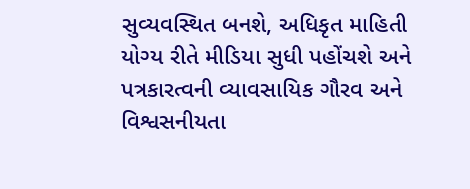સુવ્યવસ્થિત બનશે, અધિકૃત માહિતી યોગ્ય રીતે મીડિયા સુધી પહોંચશે અને પત્રકારત્વની વ્યાવસાયિક ગૌરવ અને વિશ્વસનીયતા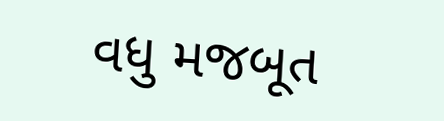વધુ મજબૂત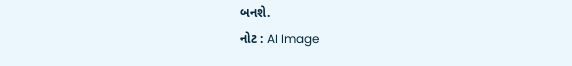બનશે.
નોટ : AI Image